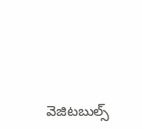వెజిటబుల్స్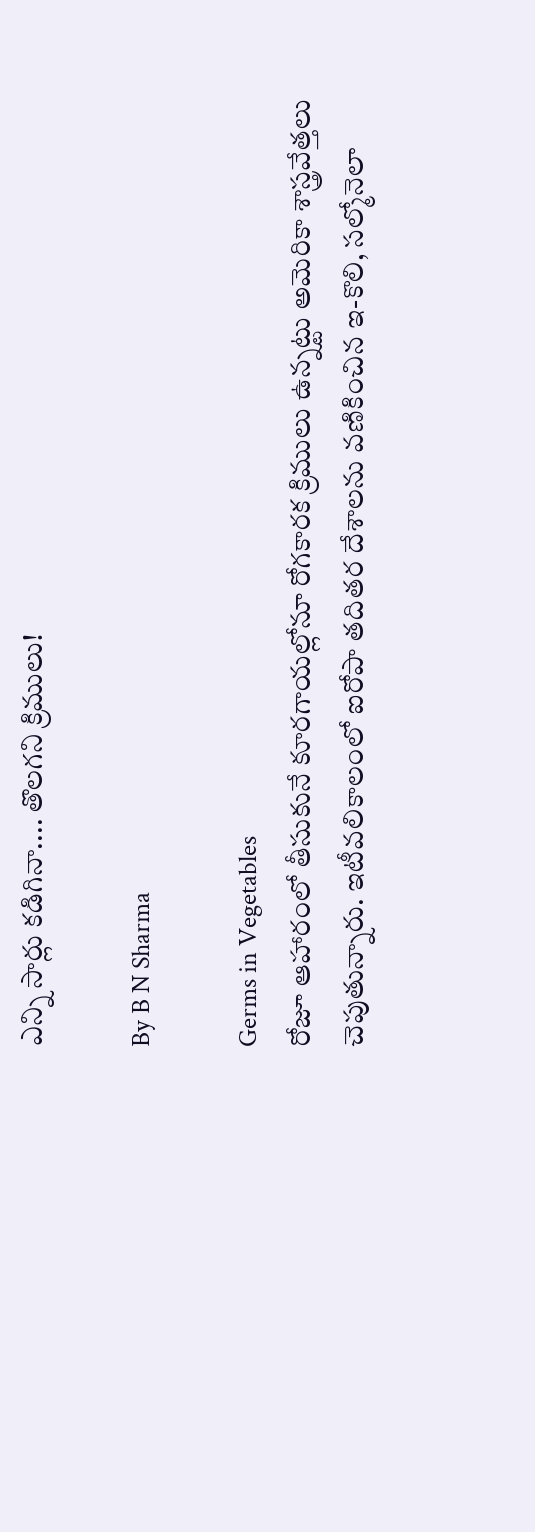ఎన్ని సార్లు కడిగినా.... తొలగని క్రిములు!

By B N Sharma

Germs in Vegetables
రోజూ ఆహారంలో తీసుకునే కూరగాయల్లోనూ రోగకారక క్రిములు ఉన్నట్టు అమెరికా శాస్త్రవేత్తలు చెపుతున్నారు. ఇటీవలికాలంలో ఐరోపా తదితర దేశాలను వణికించిన ఇ-కొలి, సల్మోనెలా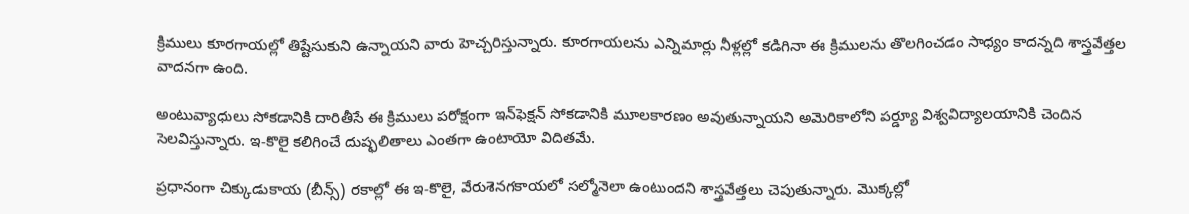క్రిములు కూరగాయల్లో తిష్టేసుకుని ఉన్నాయని వారు హెచ్చరిస్తున్నారు. కూరగాయలను ఎన్నిమార్లు నీళ్లల్లో కడిగినా ఈ క్రిములను తొలగించడం సాధ్యం కాదన్నది శాస్త్రవేత్తల వాదనగా ఉంది.

అంటువ్యాధులు సోకడానికి దారితీసే ఈ క్రిములు పరోక్షంగా ఇన్‌ఫెక్షన్‌ సోకడానికి మూలకారణం అవుతున్నాయని అమెరికాలోని పర్డ్యూ విశ్వవిద్యాలయానికి చెందిన సెలవిస్తున్నారు. ఇ-కొలై కలిగించే దుష్ఫలితాలు ఎంతగా ఉంటాయో విదితమే.

ప్రధానంగా చిక్కుడుకాయ (బీన్స్) రకాల్లో ఈ ఇ-కొలై, వేరుశెనగకాయలో సల్మోనెలా ఉంటుందని శాస్త్రవేత్తలు చెపుతున్నారు. మొక్కల్లో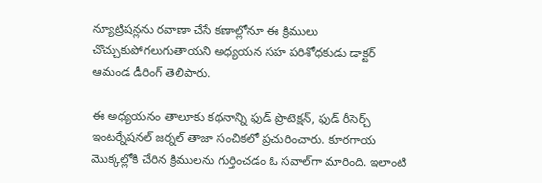న్యూట్రిషన్లను రవాణా చేసే కణాల్లోనూ ఈ క్రిములు చొచ్చుకుపోగలుగుతాయని అధ్యయన సహ పరిశోధకుడు డాక్టర్‌ ఆమండ డీరింగ్‌ తెలిపారు.

ఈ అధ్యయనం తాలూకు కథనాన్ని ఫుడ్‌ ప్రొటెక్షన్‌, ఫుడ్‌ రీసెర్చ్‌ ఇంటర్నేషనల్‌ జర్నల్‌ తాజా సంచికలో ప్రచురించారు. కూరగాయ మొక్కల్లోకి చేరిన క్రిములను గుర్తించడం ఓ సవాల్‌గా మారింది. ఇలాంటి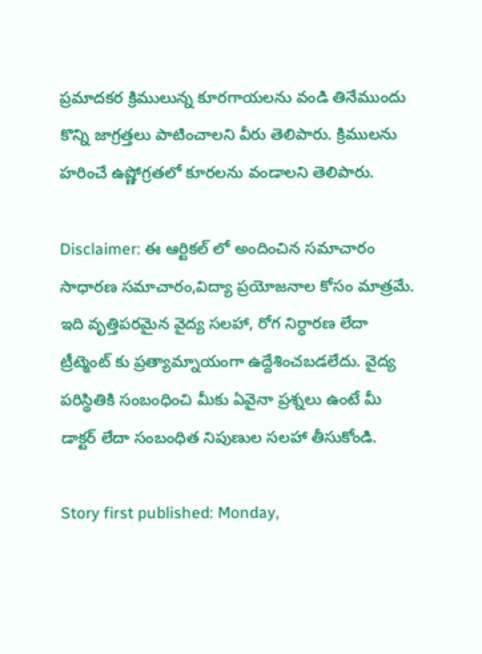ప్రమాదకర క్రిములున్న కూరగాయలను వండి తినేముందు కొన్ని జాగ్రత్తలు పాటించాలని వీరు తెలిపారు. క్రిములను హరించే ఉష్ణోగ్రతలో కూరలను వండాలని తెలిపారు.

Disclaimer: ఈ ఆర్టికల్ లో అందించిన సమాచారం సాధారణ సమాచారం,విద్యా ప్రయోజనాల కోసం మాత్రమే. ఇది వృత్తిపరమైన వైద్య సలహా, రోగ నిర్ధారణ లేదా ట్రీట్మెంట్ కు ప్రత్యామ్నాయంగా ఉద్దేశించబడలేదు. వైద్య పరిస్థితికి సంబంధించి మీకు ఏవైనా ప్రశ్నలు ఉంటే మీ డాక్టర్ లేదా సంబంధిత నిపుణుల సలహా తీసుకోండి.

Story first published: Monday,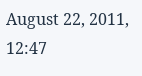August 22, 2011, 12:47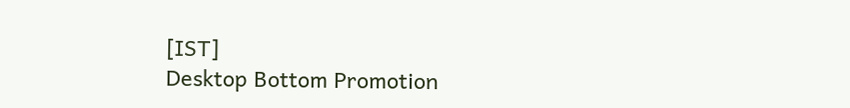[IST]
Desktop Bottom Promotion